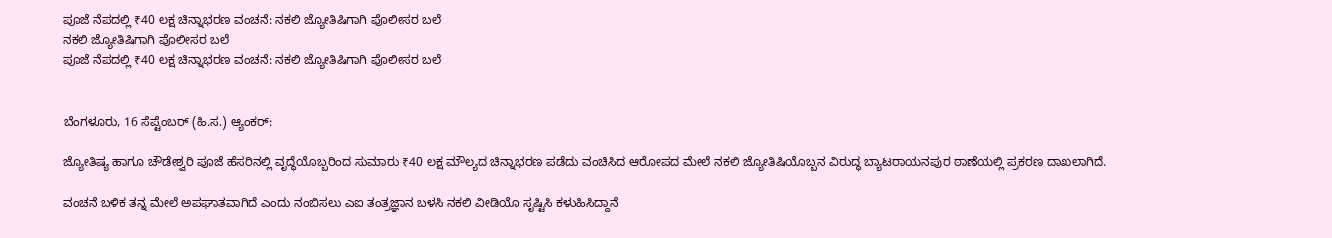ಪೂಜೆ ನೆಪದಲ್ಲಿ ₹40 ಲಕ್ಷ ಚಿನ್ನಾಭರಣ ವಂಚನೆ: ನಕಲಿ ಜ್ಯೋತಿಷಿಗಾಗಿ ಪೊಲೀಸರ ಬಲೆ
ನಕಲಿ ಜ್ಯೋತಿಷಿಗಾಗಿ ಪೊಲೀಸರ ಬಲೆ
ಪೂಜೆ ನೆಪದಲ್ಲಿ ₹40 ಲಕ್ಷ ಚಿನ್ನಾಭರಣ ವಂಚನೆ: ನಕಲಿ ಜ್ಯೋತಿಷಿಗಾಗಿ ಪೊಲೀಸರ ಬಲೆ


ಬೆಂಗಳೂರು, 16 ಸೆಪ್ಟೆಂಬರ್ (ಹಿ.ಸ.) ಆ್ಯಂಕರ್:

ಜ್ಯೋತಿಷ್ಯ ಹಾಗೂ ಚೌಡೇಶ್ವರಿ ಪೂಜೆ ಹೆಸರಿನಲ್ಲಿ ವೃದ್ಧೆಯೊಬ್ಬರಿಂದ ಸುಮಾರು ₹40 ಲಕ್ಷ ಮೌಲ್ಯದ ಚಿನ್ನಾಭರಣ ಪಡೆದು ವಂಚಿಸಿದ ಆರೋಪದ ಮೇಲೆ ನಕಲಿ ಜ್ಯೋತಿಷಿಯೊಬ್ಬನ ವಿರುದ್ಧ ಬ್ಯಾಟರಾಯನಪುರ ಠಾಣೆಯಲ್ಲಿ ಪ್ರಕರಣ ದಾಖಲಾಗಿದೆ.

ವಂಚನೆ ಬಳಿಕ ತನ್ನ ಮೇಲೆ ಅಪಘಾತವಾಗಿದೆ ಎಂದು ನಂಬಿಸಲು ಎಐ ತಂತ್ರಜ್ಞಾನ ಬಳಸಿ ನಕಲಿ ವೀಡಿಯೊ ಸೃಷ್ಟಿಸಿ ಕಳುಹಿಸಿದ್ದಾನೆ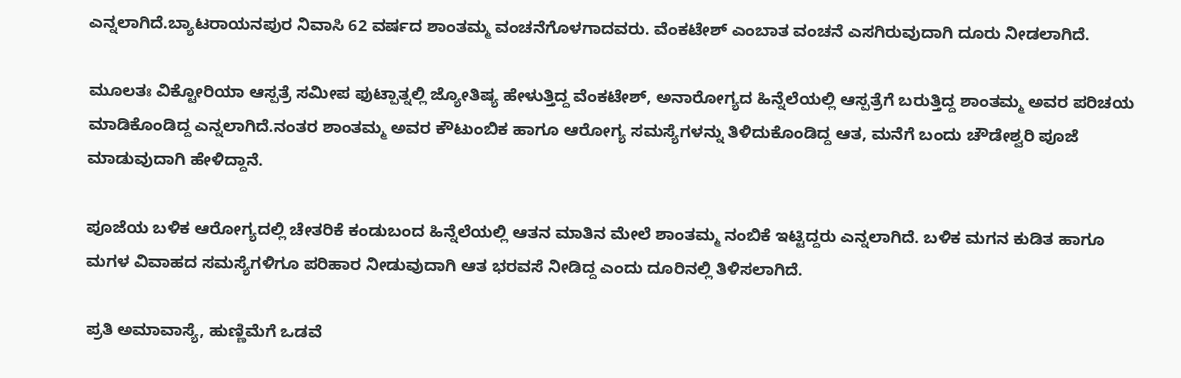ಎನ್ನಲಾಗಿದೆ.ಬ್ಯಾಟರಾಯನಪುರ ನಿವಾಸಿ 62 ವರ್ಷದ ಶಾಂತಮ್ಮ ವಂಚನೆಗೊಳಗಾದವರು. ವೆಂಕಟೇಶ್ ಎಂಬಾತ ವಂಚನೆ ಎಸಗಿರುವುದಾಗಿ ದೂರು ನೀಡಲಾಗಿದೆ.

ಮೂಲತಃ ವಿಕ್ಟೋರಿಯಾ ಆಸ್ಪತ್ರೆ ಸಮೀಪ ಫುಟ್ಪಾತ್ನಲ್ಲಿ ಜ್ಯೋತಿಷ್ಯ ಹೇಳುತ್ತಿದ್ದ ವೆಂಕಟೇಶ್, ಅನಾರೋಗ್ಯದ ಹಿನ್ನೆಲೆಯಲ್ಲಿ ಆಸ್ಪತ್ರೆಗೆ ಬರುತ್ತಿದ್ದ ಶಾಂತಮ್ಮ ಅವರ ಪರಿಚಯ ಮಾಡಿಕೊಂಡಿದ್ದ ಎನ್ನಲಾಗಿದೆ.ನಂತರ ಶಾಂತಮ್ಮ ಅವರ ಕೌಟುಂಬಿಕ ಹಾಗೂ ಆರೋಗ್ಯ ಸಮಸ್ಯೆಗಳನ್ನು ತಿಳಿದುಕೊಂಡಿದ್ದ ಆತ, ಮನೆಗೆ ಬಂದು ಚೌಡೇಶ್ವರಿ ಪೂಜೆ ಮಾಡುವುದಾಗಿ ಹೇಳಿದ್ದಾನೆ.

ಪೂಜೆಯ ಬಳಿಕ ಆರೋಗ್ಯದಲ್ಲಿ ಚೇತರಿಕೆ ಕಂಡುಬಂದ ಹಿನ್ನೆಲೆಯಲ್ಲಿ ಆತನ ಮಾತಿನ ಮೇಲೆ ಶಾಂತಮ್ಮ ನಂಬಿಕೆ ಇಟ್ಟಿದ್ದರು ಎನ್ನಲಾಗಿದೆ. ಬಳಿಕ ಮಗನ ಕುಡಿತ ಹಾಗೂ ಮಗಳ ವಿವಾಹದ ಸಮಸ್ಯೆಗಳಿಗೂ ಪರಿಹಾರ ನೀಡುವುದಾಗಿ ಆತ ಭರವಸೆ ನೀಡಿದ್ದ ಎಂದು ದೂರಿನಲ್ಲಿ ತಿಳಿಸಲಾಗಿದೆ.

ಪ್ರತಿ ಅಮಾವಾಸ್ಯೆ, ಹುಣ್ಣಿಮೆಗೆ ಒಡವೆ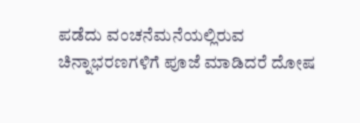ಪಡೆದು ವಂಚನೆಮನೆಯಲ್ಲಿರುವ ಚಿನ್ನಾಭರಣಗಳಿಗೆ ಪೂಜೆ ಮಾಡಿದರೆ ದೋಷ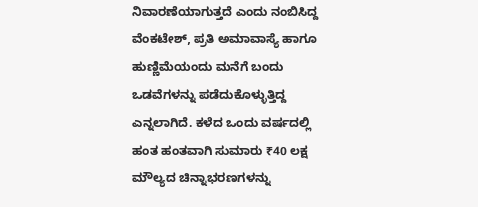ನಿವಾರಣೆಯಾಗುತ್ತದೆ ಎಂದು ನಂಬಿಸಿದ್ದ ವೆಂಕಟೇಶ್, ಪ್ರತಿ ಅಮಾವಾಸ್ಯೆ ಹಾಗೂ ಹುಣ್ಣಿಮೆಯಂದು ಮನೆಗೆ ಬಂದು ಒಡವೆಗಳನ್ನು ಪಡೆದುಕೊಳ್ಳುತ್ತಿದ್ದ ಎನ್ನಲಾಗಿದೆ. ಕಳೆದ ಒಂದು ವರ್ಷದಲ್ಲಿ ಹಂತ ಹಂತವಾಗಿ ಸುಮಾರು ₹40 ಲಕ್ಷ ಮೌಲ್ಯದ ಚಿನ್ನಾಭರಣಗಳನ್ನು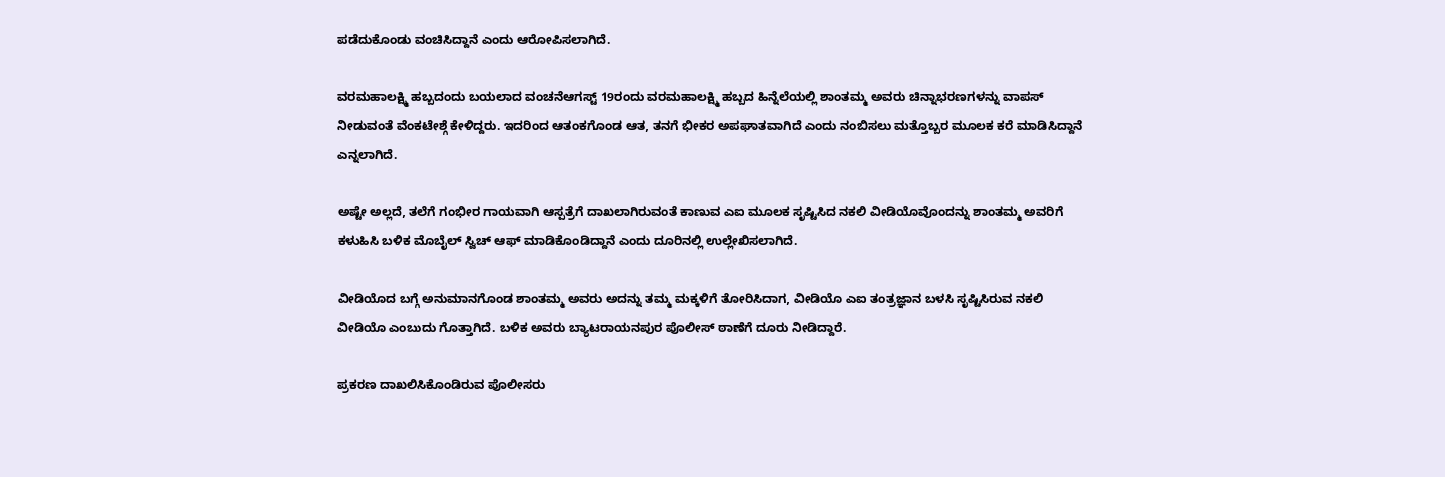ಪಡೆದುಕೊಂಡು ವಂಚಿಸಿದ್ದಾನೆ ಎಂದು ಆರೋಪಿಸಲಾಗಿದೆ.

ವರಮಹಾಲಕ್ಷ್ಮಿ ಹಬ್ಬದಂದು ಬಯಲಾದ ವಂಚನೆಆಗಸ್ಟ್ 19ರಂದು ವರಮಹಾಲಕ್ಷ್ಮಿ ಹಬ್ಬದ ಹಿನ್ನೆಲೆಯಲ್ಲಿ ಶಾಂತಮ್ಮ ಅವರು ಚಿನ್ನಾಭರಣಗಳನ್ನು ವಾಪಸ್ ನೀಡುವಂತೆ ವೆಂಕಟೇಶ್ಗೆ ಕೇಳಿದ್ದರು. ಇದರಿಂದ ಆತಂಕಗೊಂಡ ಆತ, ತನಗೆ ಭೀಕರ ಅಪಘಾತವಾಗಿದೆ ಎಂದು ನಂಬಿಸಲು ಮತ್ತೊಬ್ಬರ ಮೂಲಕ ಕರೆ ಮಾಡಿಸಿದ್ದಾನೆ ಎನ್ನಲಾಗಿದೆ.

ಅಷ್ಟೇ ಅಲ್ಲದೆ, ತಲೆಗೆ ಗಂಭೀರ ಗಾಯವಾಗಿ ಆಸ್ಪತ್ರೆಗೆ ದಾಖಲಾಗಿರುವಂತೆ ಕಾಣುವ ಎಐ ಮೂಲಕ ಸೃಷ್ಟಿಸಿದ ನಕಲಿ ವೀಡಿಯೊವೊಂದನ್ನು ಶಾಂತಮ್ಮ ಅವರಿಗೆ ಕಳುಹಿಸಿ ಬಳಿಕ ಮೊಬೈಲ್ ಸ್ವಿಚ್ ಆಫ್ ಮಾಡಿಕೊಂಡಿದ್ದಾನೆ ಎಂದು ದೂರಿನಲ್ಲಿ ಉಲ್ಲೇಖಿಸಲಾಗಿದೆ.

ವೀಡಿಯೊದ ಬಗ್ಗೆ ಅನುಮಾನಗೊಂಡ ಶಾಂತಮ್ಮ ಅವರು ಅದನ್ನು ತಮ್ಮ ಮಕ್ಕಳಿಗೆ ತೋರಿಸಿದಾಗ, ವೀಡಿಯೊ ಎಐ ತಂತ್ರಜ್ಞಾನ ಬಳಸಿ ಸೃಷ್ಟಿಸಿರುವ ನಕಲಿ ವೀಡಿಯೊ ಎಂಬುದು ಗೊತ್ತಾಗಿದೆ. ಬಳಿಕ ಅವರು ಬ್ಯಾಟರಾಯನಪುರ ಪೊಲೀಸ್ ಠಾಣೆಗೆ ದೂರು ನೀಡಿದ್ದಾರೆ.

ಪ್ರಕರಣ ದಾಖಲಿಸಿಕೊಂಡಿರುವ ಪೊಲೀಸರು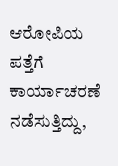ಆರೋಪಿಯ ಪತ್ತೆಗೆ ಕಾರ್ಯಾಚರಣೆ ನಡೆಸುತ್ತಿದ್ದು,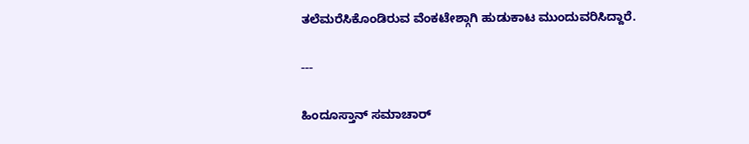ತಲೆಮರೆಸಿಕೊಂಡಿರುವ ವೆಂಕಟೇಶ್ಗಾಗಿ ಹುಡುಕಾಟ ಮುಂದುವರಿಸಿದ್ದಾರೆ.

---

ಹಿಂದೂಸ್ತಾನ್ ಸಮಾಚಾರ್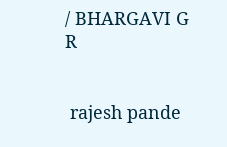/ BHARGAVI G R


 rajesh pande